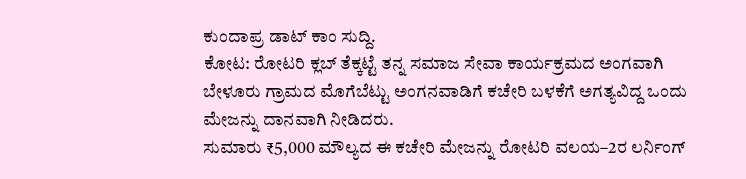ಕುಂದಾಪ್ರ ಡಾಟ್ ಕಾಂ ಸುದ್ದಿ.
ಕೋಟ: ರೋಟರಿ ಕ್ಲಬ್ ತೆಕ್ಕಟ್ಟೆ ತನ್ನ ಸಮಾಜ ಸೇವಾ ಕಾರ್ಯಕ್ರಮದ ಅಂಗವಾಗಿ ಬೇಳೂರು ಗ್ರಾಮದ ಮೊಗೆಬೆಟ್ಟು ಅಂಗನವಾಡಿಗೆ ಕಚೇರಿ ಬಳಕೆಗೆ ಅಗತ್ಯವಿದ್ದ ಒಂದು ಮೇಜನ್ನು ದಾನವಾಗಿ ನೀಡಿದರು.
ಸುಮಾರು ₹5,000 ಮೌಲ್ಯದ ಈ ಕಚೇರಿ ಮೇಜನ್ನು ರೋಟರಿ ವಲಯ–2ರ ಲರ್ನಿಂಗ್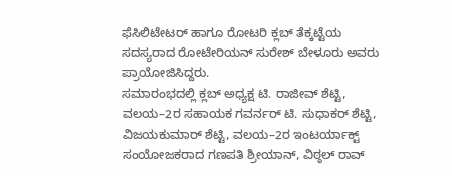ಫೆಸಿಲಿಟೇಟರ್ ಹಾಗೂ ರೋಟರಿ ಕ್ಲಬ್ ತೆಕ್ಕಟ್ಟೆಯ ಸದಸ್ಯರಾದ ರೋಟೇರಿಯನ್ ಸುರೇಶ್ ಬೇಳೂರು ಅವರು ಪ್ರಾಯೋಜಿಸಿದ್ದರು.
ಸಮಾರಂಭದಲ್ಲಿ ಕ್ಲಬ್ ಅಧ್ಯಕ್ಷ ಟಿ. ರಾಜೀವ್ ಶೆಟ್ಟಿ, ವಲಯ–2ರ ಸಹಾಯಕ ಗವರ್ನರ್ ಟಿ. ಸುಧಾಕರ್ ಶೆಟ್ಟಿ, ವಿಜಯಕುಮಾರ್ ಶೆಟ್ಟಿ, ವಲಯ–2ರ ಇಂಟರ್ಯಾಕ್ಟ್ ಸಂಯೋಜಕರಾದ ಗಣಪತಿ ಶ್ರೀಯಾನ್, ವಿಠ್ಠಲ್ ರಾವ್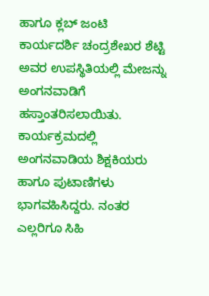ಹಾಗೂ ಕ್ಲಬ್ ಜಂಟಿ ಕಾರ್ಯದರ್ಶಿ ಚಂದ್ರಶೇಖರ ಶೆಟ್ಟಿ ಅವರ ಉಪಸ್ಥಿತಿಯಲ್ಲಿ ಮೇಜನ್ನು ಅಂಗನವಾಡಿಗೆ ಹಸ್ತಾಂತರಿಸಲಾಯಿತು.
ಕಾರ್ಯಕ್ರಮದಲ್ಲಿ ಅಂಗನವಾಡಿಯ ಶಿಕ್ಷಕಿಯರು ಹಾಗೂ ಪುಟಾಣಿಗಳು ಭಾಗವಹಿಸಿದ್ದರು. ನಂತರ ಎಲ್ಲರಿಗೂ ಸಿಹಿ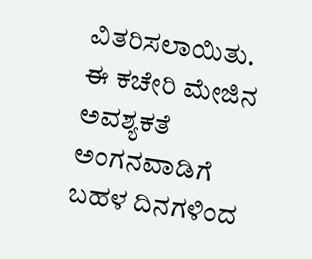ವಿತರಿಸಲಾಯಿತು.
ಈ ಕಚೇರಿ ಮೇಜಿನ ಅವಶ್ಯಕತೆ ಅಂಗನವಾಡಿಗೆ ಬಹಳ ದಿನಗಳಿಂದ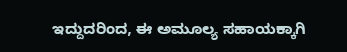ಇದ್ದುದರಿಂದ, ಈ ಅಮೂಲ್ಯ ಸಹಾಯಕ್ಕಾಗಿ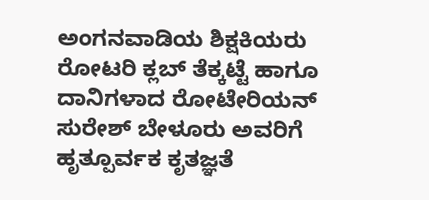ಅಂಗನವಾಡಿಯ ಶಿಕ್ಷಕಿಯರು ರೋಟರಿ ಕ್ಲಬ್ ತೆಕ್ಕಟ್ಟೆ ಹಾಗೂ ದಾನಿಗಳಾದ ರೋಟೇರಿಯನ್ ಸುರೇಶ್ ಬೇಳೂರು ಅವರಿಗೆ ಹೃತ್ಪೂರ್ವಕ ಕೃತಜ್ಞತೆ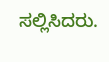ಸಲ್ಲಿಸಿದರು.